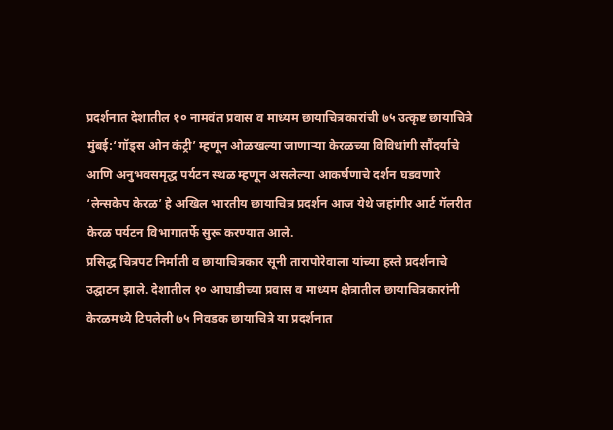प्रदर्शनात देशातील १० नामवंत प्रवास व माध्यम छायाचित्रकारांची ७५ उत्कृष्ट छायाचित्रे
मुंबई:‘गॉड्स ओन कंट्री’ म्हणून ओळखल्या जाणाऱ्या केरळच्या विविधांगी सौंदर्याचे आणि अनुभवसमृद्ध पर्यटन स्थळ म्हणून असलेल्या आकर्षणाचे दर्शन घडवणारे ‘लेन्सकेप केरळ’ हे अखिल भारतीय छायाचित्र प्रदर्शन आज येथे जहांगीर आर्ट गॅलरीत केरळ पर्यटन विभागातर्फे सुरू करण्यात आले.
प्रसिद्ध चित्रपट निर्माती व छायाचित्रकार सूनी तारापोरेवाला यांच्या हस्ते प्रदर्शनाचे उद्घाटन झाले. देशातील १० आघाडीच्या प्रवास व माध्यम क्षेत्रातील छायाचित्रकारांनी केरळमध्ये टिपलेली ७५ निवडक छायाचित्रे या प्रदर्शनात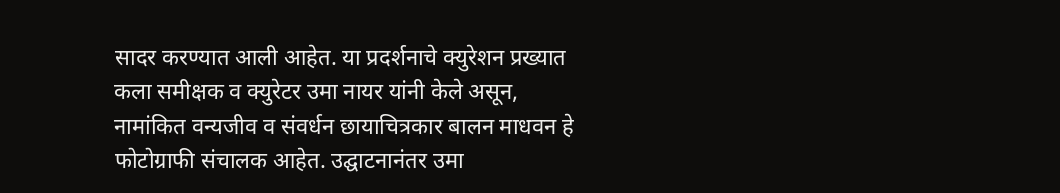सादर करण्यात आली आहेत. या प्रदर्शनाचे क्युरेशन प्रख्यात कला समीक्षक व क्युरेटर उमा नायर यांनी केले असून, नामांकित वन्यजीव व संवर्धन छायाचित्रकार बालन माधवन हे फोटोग्राफी संचालक आहेत. उद्घाटनानंतर उमा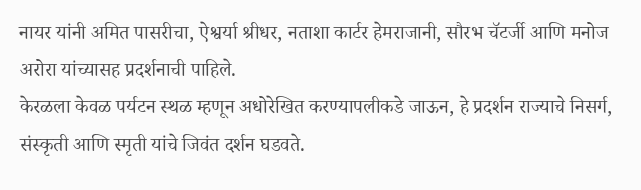नायर यांनी अमित पासरीचा, ऐश्वर्या श्रीधर, नताशा कार्टर हेमराजानी, सौरभ चॅटर्जी आणि मनोज अरोरा यांच्यासह प्रदर्शनाची पाहिले.
केरळला केवळ पर्यटन स्थळ म्हणून अधोरेखित करण्यापलीकडे जाऊन, हे प्रदर्शन राज्याचे निसर्ग, संस्कृती आणि स्मृती यांचे जिवंत दर्शन घडवते.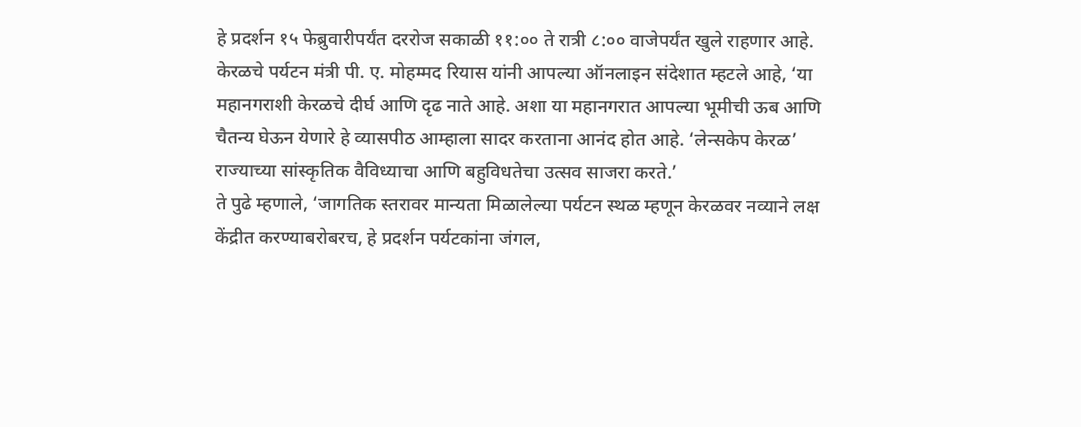हे प्रदर्शन १५ फेब्रुवारीपर्यंत दररोज सकाळी ११:०० ते रात्री ८:०० वाजेपर्यंत खुले राहणार आहे.
केरळचे पर्यटन मंत्री पी. ए. मोहम्मद रियास यांनी आपल्या ऑनलाइन संदेशात म्हटले आहे, ‘या महानगराशी केरळचे दीर्घ आणि दृढ नाते आहे. अशा या महानगरात आपल्या भूमीची ऊब आणि चैतन्य घेऊन येणारे हे व्यासपीठ आम्हाला सादर करताना आनंद होत आहे. ‘लेन्सकेप केरळ’ राज्याच्या सांस्कृतिक वैविध्याचा आणि बहुविधतेचा उत्सव साजरा करते.’
ते पुढे म्हणाले, ‘जागतिक स्तरावर मान्यता मिळालेल्या पर्यटन स्थळ म्हणून केरळवर नव्याने लक्ष केंद्रीत करण्याबरोबरच, हे प्रदर्शन पर्यटकांना जंगल,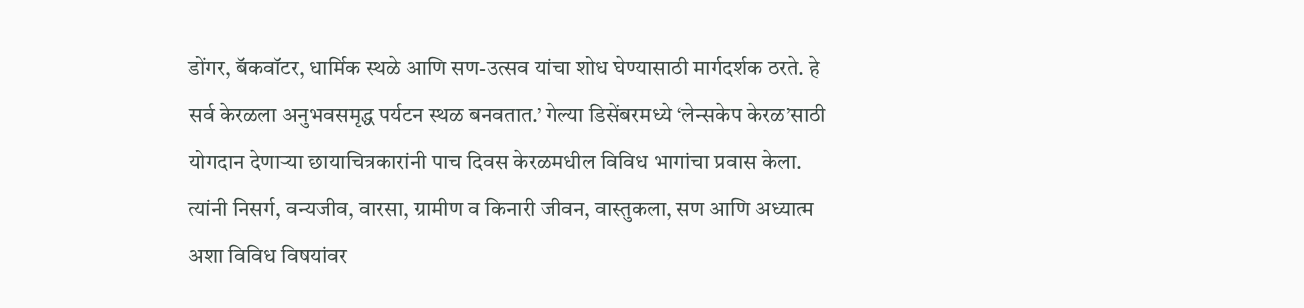डोंगर, बॅकवॉटर, धार्मिक स्थळे आणि सण-उत्सव यांचा शोध घेण्यासाठी मार्गदर्शक ठरते. हे सर्व केरळला अनुभवसमृद्ध पर्यटन स्थळ बनवतात.’ गेल्या डिसेंबरमध्ये ‘लेन्सकेप केरळ’साठी योगदान देणाऱ्या छायाचित्रकारांनी पाच दिवस केरळमधील विविध भागांचा प्रवास केला. त्यांनी निसर्ग, वन्यजीव, वारसा, ग्रामीण व किनारी जीवन, वास्तुकला, सण आणि अध्यात्म अशा विविध विषयांवर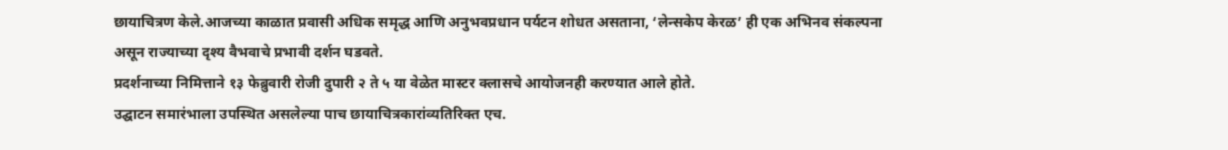छायाचित्रण केले.आजच्या काळात प्रवासी अधिक समृद्ध आणि अनुभवप्रधान पर्यटन शोधत असताना, ‘लेन्सकेप केरळ’ ही एक अभिनव संकल्पना असून राज्याच्या दृश्य वैभवाचे प्रभावी दर्शन घडवते.
प्रदर्शनाच्या निमित्ताने १३ फेब्रुवारी रोजी दुपारी २ ते ५ या वेळेत मास्टर क्लासचे आयोजनही करण्यात आले होते.
उद्घाटन समारंभाला उपस्थित असलेल्या पाच छायाचित्रकारांव्यतिरिक्त एच.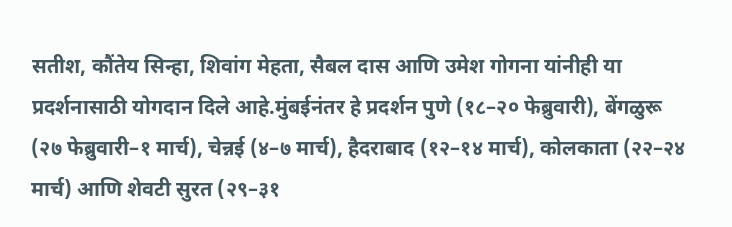सतीश, कौंतेय सिन्हा, शिवांग मेहता, सैबल दास आणि उमेश गोगना यांनीही या प्रदर्शनासाठी योगदान दिले आहे.मुंबईनंतर हे प्रदर्शन पुणे (१८–२० फेब्रुवारी), बेंगळुरू (२७ फेब्रुवारी–१ मार्च), चेन्नई (४–७ मार्च), हैदराबाद (१२–१४ मार्च), कोलकाता (२२–२४ मार्च) आणि शेवटी सुरत (२९–३१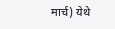मार्च) येथे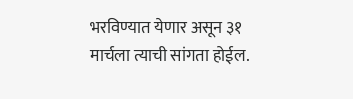भरविण्यात येणार असून ३१ मार्चला त्याची सांगता होईल.